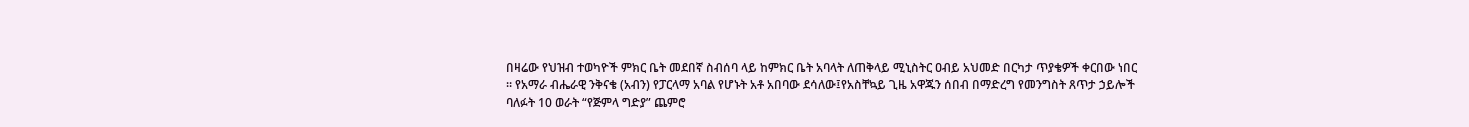በዛሬው የህዝብ ተወካዮች ምክር ቤት መደበኛ ስብሰባ ላይ ከምክር ቤት አባላት ለጠቅላይ ሚኒስትር ዐብይ አህመድ በርካታ ጥያቄዎች ቀርበው ነበር ። የአማራ ብሔራዊ ንቅናቄ (አብን) የፓርላማ አባል የሆኑት አቶ አበባው ደሳለው፤የአስቸኳይ ጊዜ አዋጁን ሰበብ በማድረግ የመንግስት ጸጥታ ኃይሎች ባለፉት 10 ወራት “የጅምላ ግድያ” ጨምሮ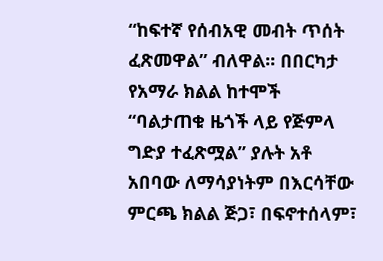“ከፍተኛ የሰብአዊ መብት ጥሰት ፈጽመዋል” ብለዋል፡፡ በበርካታ የአማራ ክልል ከተሞች “ባልታጠቁ ዜጎች ላይ የጅምላ ግድያ ተፈጽሟል” ያሉት አቶ አበባው ለማሳያነትም በእርሳቸው ምርጫ ክልል ጅጋ፣ በፍኖተሰላም፣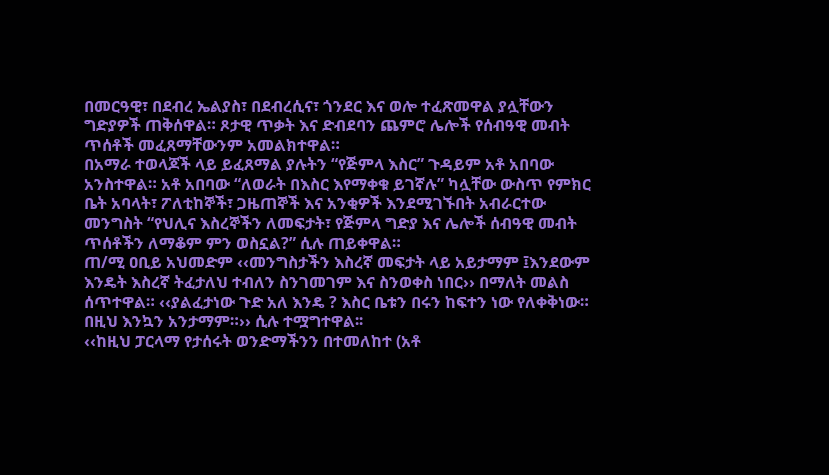በመርዓዊ፣ በደብረ ኤልያስ፣ በደብረሲና፣ ጎንደር እና ወሎ ተፈጽመዋል ያሏቸውን ግድያዎች ጠቅሰዋል። ጾታዊ ጥቃት እና ድብደባን ጨምሮ ሌሎች የሰብዓዊ መብት ጥሰቶች መፈጸማቸውንም አመልክተዋል።
በአማራ ተወላጆች ላይ ይፈጸማል ያሉትን “የጅምላ እስር” ጉዳይም አቶ አበባው አንስተዋል። አቶ አበባው “ለወራት በእስር እየማቀቁ ይገኛሉ” ካሏቸው ውስጥ የምክር ቤት አባላት፣ ፖለቲከኞች፣ ጋዜጠኞች እና አንቂዎች እንደሚገኙበት አብራርተው መንግስት “የህሊና እስረኞችን ለመፍታት፣ የጅምላ ግድያ እና ሌሎች ሰብዓዊ መብት ጥሰቶችን ለማቆም ምን ወስኗል?” ሲሉ ጠይቀዋል።
ጠ/ሚ ዐቢይ አህመድም ‹‹መንግስታችን እስረኛ መፍታት ላይ አይታማም ፤እንደውም እንዴት እስረኛ ትፈታለህ ተብለን ስንገመገም እና ስንወቀስ ነበር›› በማለት መልስ ሰጥተዋል። ‹‹ያልፈታነው ጉድ አለ እንዴ ? እስር ቤቱን በሩን ከፍተን ነው የለቀቅነው። በዚህ እንኳን አንታማም።›› ሲሉ ተሟግተዋል፡፡
‹‹ከዚህ ፓርላማ የታሰሩት ወንድማችንን በተመለከተ (አቶ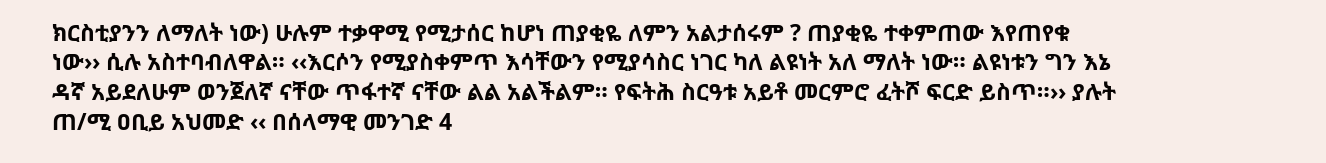ክርስቲያንን ለማለት ነው) ሁሉም ተቃዋሚ የሚታሰር ከሆነ ጠያቂዬ ለምን አልታሰሩም ? ጠያቂዬ ተቀምጠው እየጠየቁ ነው›› ሲሉ አስተባብለዋል። ‹‹እርሶን የሚያስቀምጥ እሳቸውን የሚያሳስር ነገር ካለ ልዩነት አለ ማለት ነው። ልዩነቱን ግን እኔ ዳኛ አይደለሁም ወንጀለኛ ናቸው ጥፋተኛ ናቸው ልል አልችልም። የፍትሕ ስርዓቱ አይቶ መርምሮ ፈትሾ ፍርድ ይስጥ።›› ያሉት ጠ/ሚ ዐቢይ አህመድ ‹‹ በሰላማዊ መንገድ 4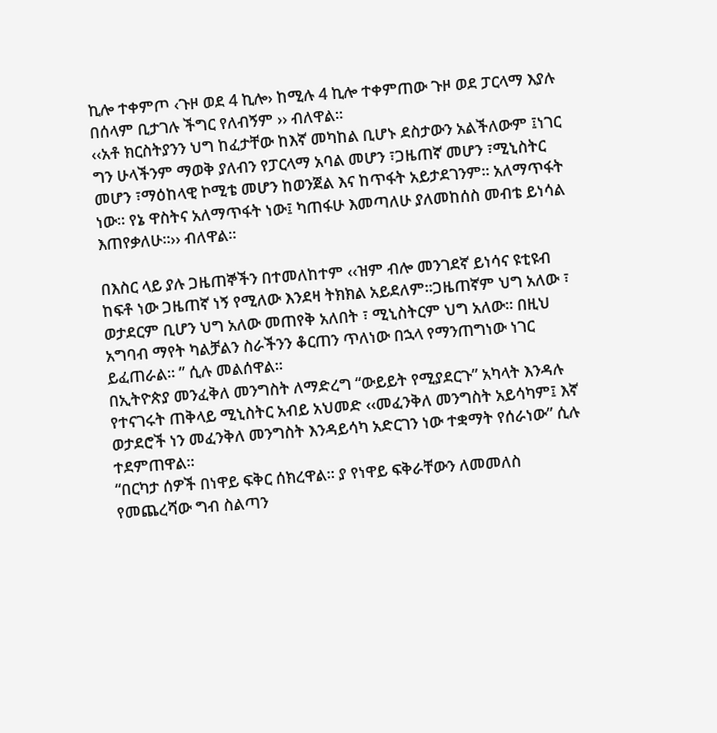ኪሎ ተቀምጦ ‹ጉዞ ወደ 4 ኪሎ› ከሚሉ 4 ኪሎ ተቀምጠው ጉዞ ወደ ፓርላማ እያሉ በሰላም ቢታገሉ ችግር የለብኝም ›› ብለዋል።
‹‹አቶ ክርስትያንን ህግ ከፈታቸው ከእኛ መካከል ቢሆኑ ደስታውን አልችለውም ፤ነገር ግን ሁላችንም ማወቅ ያለብን የፓርላማ አባል መሆን ፣ጋዜጠኛ መሆን ፣ሚኒስትር መሆን ፣ማዕከላዊ ኮሚቴ መሆን ከወንጀል እና ከጥፋት አይታደገንም። አለማጥፋት ነው። የኔ ዋስትና አለማጥፋት ነው፤ ካጠፋሁ እመጣለሁ ያለመከሰስ መብቴ ይነሳል እጠየቃለሁ።›› ብለዋል፡፡

በእስር ላይ ያሉ ጋዜጠኞችን በተመለከተም ‹‹ዝም ብሎ መንገደኛ ይነሳና ዩቲዩብ ከፍቶ ነው ጋዜጠኛ ነኝ የሚለው እንደዛ ትክክል አይደለም።ጋዜጠኛም ህግ አለው ፣ ወታደርም ቢሆን ህግ አለው መጠየቅ አለበት ፣ ሚኒስትርም ህግ አለው። በዚህ አግባብ ማየት ካልቻልን ስራችንን ቆርጠን ጥለነው በኋላ የማንጠግነው ነገር ይፈጠራል። ” ሲሉ መልሰዋል፡፡
በኢትዮጵያ መንፈቅለ መንግስት ለማድረግ “ውይይት የሚያደርጉ” አካላት እንዳሉ የተናገሩት ጠቅላይ ሚኒስትር አብይ አህመድ ‹‹መፈንቅለ መንግስት አይሳካም፤ እኛ ወታደሮች ነን መፈንቅለ መንግስት እንዳይሳካ አድርገን ነው ተቋማት የሰራነው” ሲሉ ተደምጠዋል።
“በርካታ ሰዎች በነዋይ ፍቅር ሰክረዋል። ያ የነዋይ ፍቅራቸውን ለመመለስ የመጨረሻው ግብ ስልጣን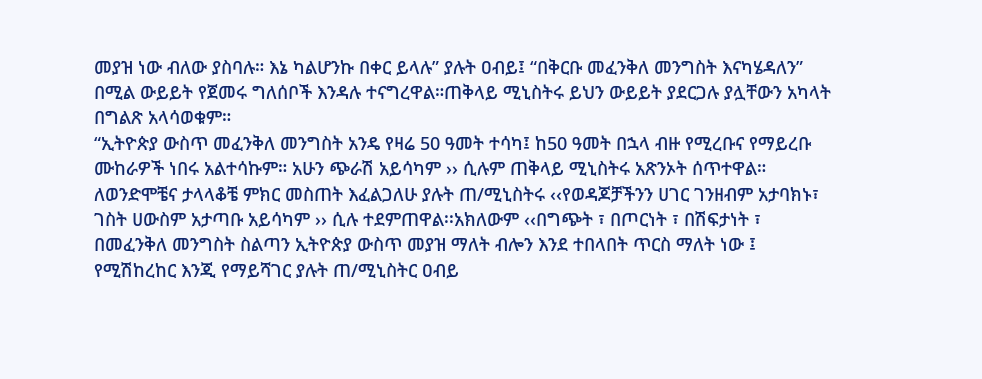መያዝ ነው ብለው ያስባሉ። እኔ ካልሆንኩ በቀር ይላሉ” ያሉት ዐብይ፤ “በቅርቡ መፈንቅለ መንግስት እናካሄዳለን” በሚል ውይይት የጀመሩ ግለሰቦች እንዳሉ ተናግረዋል።ጠቅላይ ሚኒስትሩ ይህን ውይይት ያደርጋሉ ያሏቸውን አካላት በግልጽ አላሳወቁም።
“ኢትዮጵያ ውስጥ መፈንቅለ መንግስት አንዴ የዛሬ 50 ዓመት ተሳካ፤ ከ50 ዓመት በኋላ ብዙ የሚረቡና የማይረቡ ሙከራዎች ነበሩ አልተሳኩም። አሁን ጭራሽ አይሳካም ›› ሲሉም ጠቅላይ ሚኒስትሩ አጽንኦት ሰጥተዋል።
ለወንድሞቼና ታላላቆቼ ምክር መስጠት እፈልጋለሁ ያሉት ጠ/ሚኒስትሩ ‹‹የወዳጆቻችንን ሀገር ገንዘብም አታባክኑ፣ ገስት ሀውስም አታጣቡ አይሳካም ›› ሲሉ ተደምጠዋል፡፡አክለውም ‹‹በግጭት ፣ በጦርነት ፣ በሽፍታነት ፣ በመፈንቅለ መንግስት ስልጣን ኢትዮጵያ ውስጥ መያዝ ማለት ብሎን እንደ ተበላበት ጥርስ ማለት ነው ፤ የሚሽከረከር እንጂ የማይሻገር ያሉት ጠ/ሚኒስትር ዐብይ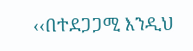‹‹በተደጋጋሚ እንዲህ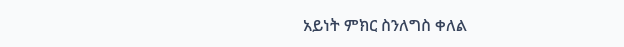አይነት ምክር ስንለግስ ቀለል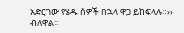አድርገው የሄዱ ሰዎች በኋላ ዋጋ ይከፍላሉ።›› ብለዋል፡፡